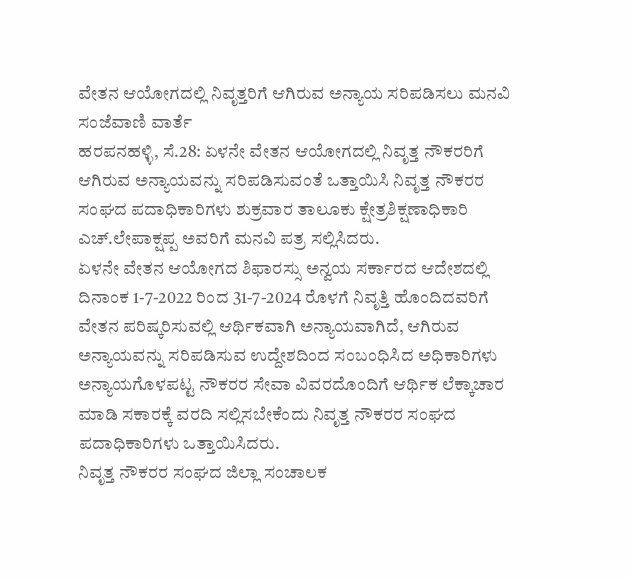ವೇತನ ಆಯೋಗದಲ್ಲಿ ನಿವೃತ್ತರಿಗೆ ಆಗಿರುವ ಅನ್ಯಾಯ ಸರಿಪಡಿಸಲು ಮನವಿ
ಸಂಜೆವಾಣಿ ವಾರ್ತೆ
ಹರಪನಹಳ್ಳಿ, ಸೆ.28: ಏಳನೇ ವೇತನ ಆಯೋಗದಲ್ಲಿ ನಿವೃತ್ತ ನೌಕರರಿಗೆ ಆಗಿರುವ ಅನ್ಯಾಯವನ್ನು ಸರಿಪಡಿಸುವಂತೆ ಒತ್ತಾಯಿಸಿ ನಿವೃತ್ತ ನೌಕರರ ಸಂಘದ ಪದಾಧಿಕಾರಿಗಳು ಶುಕ್ರವಾರ ತಾಲೂಕು ಕ್ಷೇತ್ರಶಿಕ್ಷಣಾಧಿಕಾರಿ ಎಚ್.ಲೇಪಾಕ್ಷಪ್ಪ ಅವರಿಗೆ ಮನವಿ ಪತ್ರ ಸಲ್ಲಿಸಿದರು.
ಏಳನೇ ವೇತನ ಆಯೋಗದ ಶಿಫಾರಸ್ಸು ಅನ್ವಯ ಸರ್ಕಾರದ ಆದೇಶದಲ್ಲಿ ದಿನಾಂಕ 1-7-2022 ರಿಂದ 31-7-2024 ರೊಳಗೆ ನಿವೃತ್ತಿ ಹೊಂದಿದವರಿಗೆ ವೇತನ ಪರಿಷ್ಕರಿಸುವಲ್ಲಿ ಆರ್ಥಿಕವಾಗಿ ಅನ್ಯಾಯವಾಗಿದೆ, ಆಗಿರುವ ಅನ್ಯಾಯವನ್ನು ಸರಿಪಡಿಸುವ ಉದ್ದೇಶದಿಂದ ಸಂಬಂಧಿಸಿದ ಅಧಿಕಾರಿಗಳು ಅನ್ಯಾಯಗೊಳಪಟ್ಟ ನೌಕರರ ಸೇವಾ ವಿವರದೊಂದಿಗೆ ಆರ್ಥಿಕ ಲೆಕ್ಕಾಚಾರ ಮಾಡಿ ಸಕಾರಕ್ಕೆ ವರದಿ ಸಲ್ಲಿಸಬೇಕೆಂದು ನಿವೃತ್ತ ನೌಕರರ ಸಂಘದ ಪದಾಧಿಕಾರಿಗಳು ಒತ್ತಾಯಿಸಿದರು.
ನಿವೃತ್ತ ನೌಕರರ ಸಂಘದ ಜಿಲ್ಲಾ ಸಂಚಾಲಕ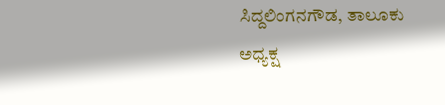ಸಿದ್ದಲಿಂಗನಗೌಡ, ತಾಲೂಕು ಅಧ್ಯಕ್ಷ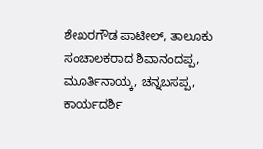ಶೇಖರಗೌಡ ಪಾಟೀಲ್, ತಾಲೂಕು ಸಂಚಾಲಕರಾದ ಶಿವಾನಂದಪ್ಪ, ಮೂರ್ತಿನಾಯ್ಕ, ಚನ್ನಬಸಪ್ಪ, ಕಾರ್ಯದರ್ಶಿ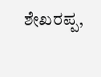ಶೇಖರಪ್ಪ,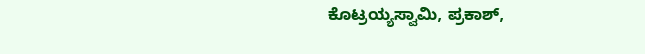ಕೊಟ್ರಯ್ಯಸ್ವಾಮಿ, ಪ್ರಕಾಶ್,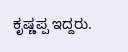ಕೃಷ್ಣಪ್ಪ ಇದ್ದರು.